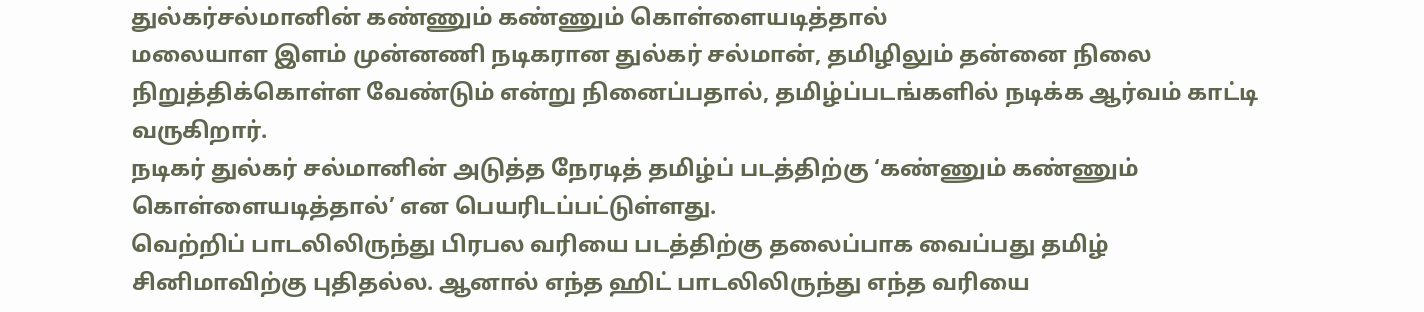துல்கர்சல்மானின் கண்ணும் கண்ணும் கொள்ளையடித்தால்
மலையாள இளம் முன்னணி நடிகரான துல்கர் சல்மான், தமிழிலும் தன்னை நிலை நிறுத்திக்கொள்ள வேண்டும் என்று நினைப்பதால், தமிழ்ப்படங்களில் நடிக்க ஆர்வம் காட்டி வருகிறார்.
நடிகர் துல்கர் சல்மானின் அடுத்த நேரடித் தமிழ்ப் படத்திற்கு ‘கண்ணும் கண்ணும் கொள்ளையடித்தால்’ என பெயரிடப்பட்டுள்ளது.
வெற்றிப் பாடலிலிருந்து பிரபல வரியை படத்திற்கு தலைப்பாக வைப்பது தமிழ் சினிமாவிற்கு புதிதல்ல. ஆனால் எந்த ஹிட் பாடலிலிருந்து எந்த வரியை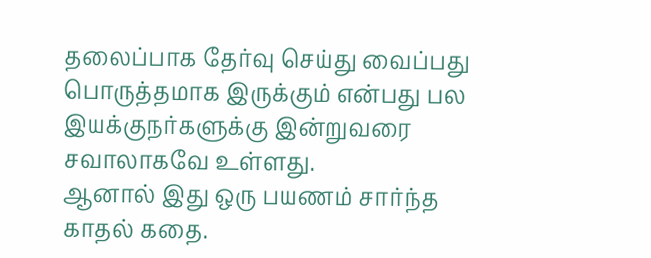தலைப்பாக தேர்வு செய்து வைப்பது பொருத்தமாக இருக்கும் என்பது பல இயக்குநர்களுக்கு இன்றுவரை சவாலாகவே உள்ளது.
ஆனால் இது ஒரு பயணம் சார்ந்த காதல் கதை.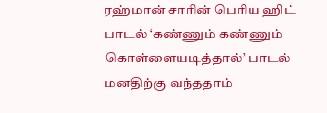ரஹ்மான் சாரின் பெரிய ஹிட் பாடல் ‘கண்ணும் கண்ணும் கொள்ளையடித்தால்’ பாடல் மனதிற்கு வந்ததாம்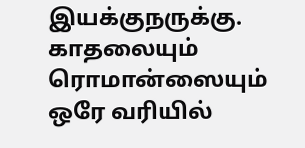இயக்குநருக்கு. காதலையும் ரொமான்ஸையும் ஒரே வரியில்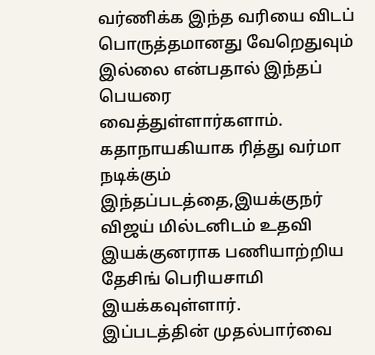வர்ணிக்க இந்த வரியை விடப் பொருத்தமானது வேறெதுவும் இல்லை என்பதால் இந்தப் பெயரை வைத்துள்ளார்களாம்.
கதாநாயகியாக ரித்து வர்மா நடிக்கும் இந்தப்படத்தை,இயக்குநர் விஜய் மில்டனிடம் உதவி இயக்குனராக பணியாற்றிய தேசிங் பெரியசாமி இயக்கவுள்ளார்.
இப்படத்தின் முதல்பார்வை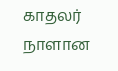காதலர் நாளான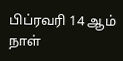பிப்ரவரி 14 ஆம் நாள்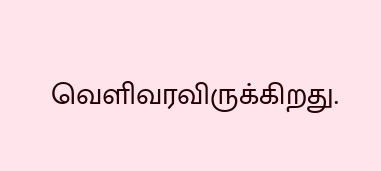வெளிவரவிருக்கிறது.